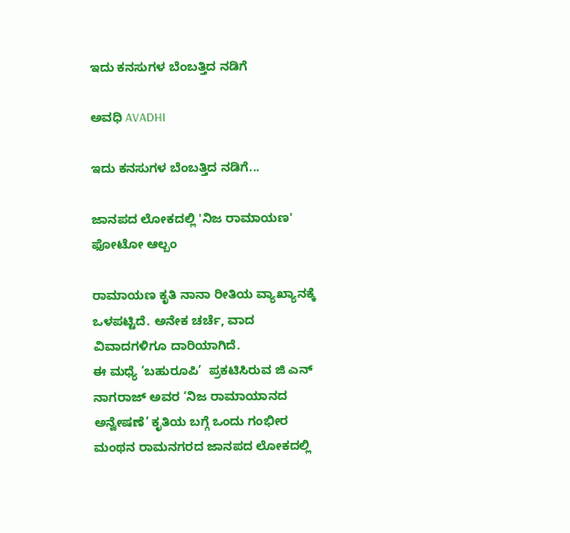ಇದು ಕನಸುಗಳ ಬೆಂಬತ್ತಿದ ನಡಿಗೆ‍

ಅವಧಿ AVADHI

ಇದು ಕನಸುಗಳ ಬೆಂಬತ್ತಿದ ನಡಿಗೆ...

ಜಾನಪದ ಲೋಕದಲ್ಲಿ 'ನಿಜ ರಾಮಾಯಣ' ಫೋಟೋ ಆಲ್ಬಂ

ರಾಮಾಯಣ ಕೃತಿ ನಾನಾ ರೀತಿಯ ವ್ಯಾಖ್ಯಾನಕ್ಕೆ ಒಳಪಟ್ಟಿದೆ. ಅನೇಕ ಚರ್ಚೆ, ವಾದ ವಿವಾದಗಳಿಗೂ ದಾರಿಯಾಗಿದೆ.
ಈ ಮಧ್ಯೆ ‘ಬಹುರೂಪಿ’  ಪ್ರಕಟಿಸಿರುವ ಜಿ ಎನ್ ನಾಗರಾಜ್ ಅವರ ‘ನಿಜ ರಾಮಾಯಾನದ ಅನ್ವೇಷಣೆ’ ಕೃತಿಯ ಬಗ್ಗೆ ಒಂದು ಗಂಭೀರ ಮಂಥನ ರಾಮನಗರದ ಜಾನಪದ ಲೋಕದಲ್ಲಿ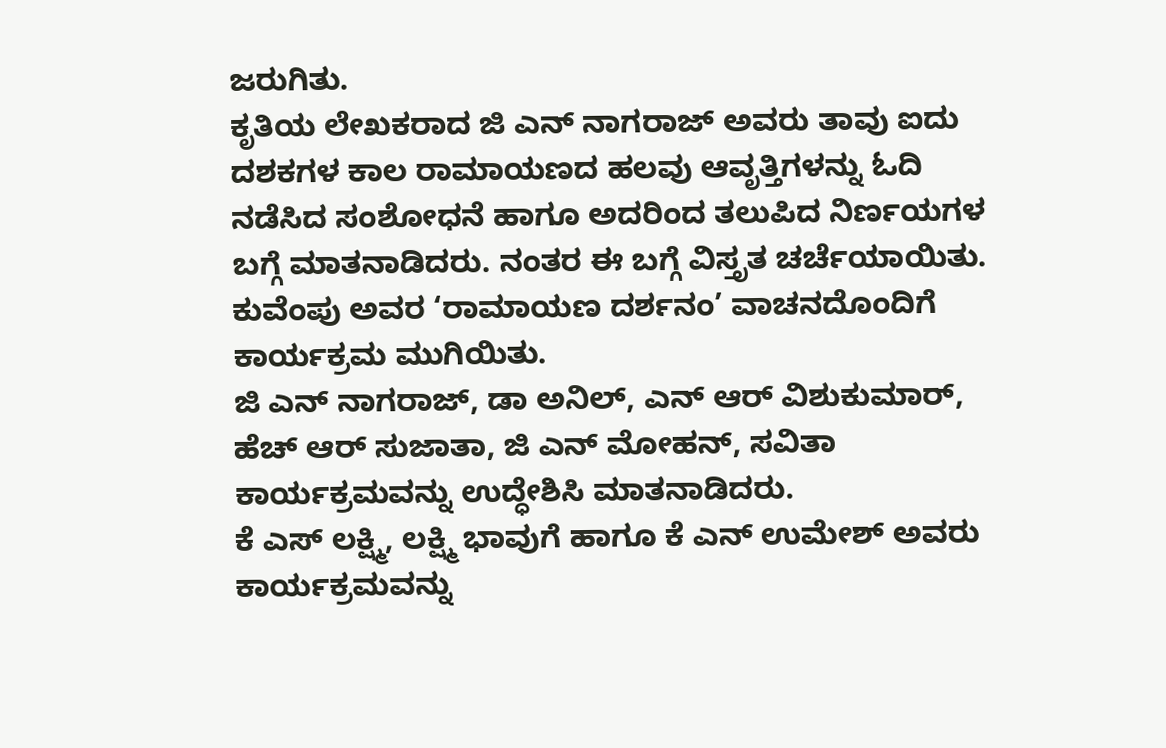ಜರುಗಿತು.
ಕೃತಿಯ ಲೇಖಕರಾದ ಜಿ ಎನ್ ನಾಗರಾಜ್ ಅವರು ತಾವು ಐದು ದಶಕಗಳ ಕಾಲ ರಾಮಾಯಣದ ಹಲವು ಆವೃತ್ತಿಗಳನ್ನು ಓದಿ ನಡೆಸಿದ ಸಂಶೋಧನೆ ಹಾಗೂ ಅದರಿಂದ ತಲುಪಿದ ನಿರ್ಣಯಗಳ ಬಗ್ಗೆ ಮಾತನಾಡಿದರು. ನಂತರ ಈ ಬಗ್ಗೆ ವಿಸ್ತೃತ ಚರ್ಚೆಯಾಯಿತು.
ಕುವೆಂಪು ಅವರ ‘ರಾಮಾಯಣ ದರ್ಶನಂ’ ವಾಚನದೊಂದಿಗೆ ಕಾರ್ಯಕ್ರಮ ಮುಗಿಯಿತು.
ಜಿ ಎನ್ ನಾಗರಾಜ್, ಡಾ ಅನಿಲ್, ಎನ್ ಆರ್ ವಿಶುಕುಮಾರ್, ಹೆಚ್ ಆರ್ ಸುಜಾತಾ, ಜಿ ಎನ್ ಮೋಹನ್, ಸವಿತಾ ಕಾರ್ಯಕ್ರಮವನ್ನು ಉದ್ಧೇಶಿಸಿ ಮಾತನಾಡಿದರು.
ಕೆ ಎಸ್ ಲಕ್ಷ್ಮಿ, ಲಕ್ಷ್ಮಿ ಭಾವುಗೆ ಹಾಗೂ ಕೆ ಎನ್ ಉಮೇಶ್ ಅವರು ಕಾರ್ಯಕ್ರಮವನ್ನು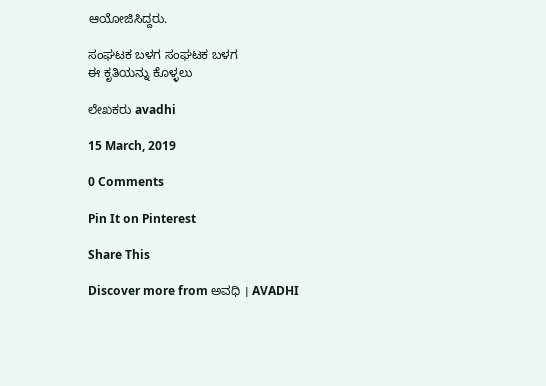ಆಯೋಜಿಸಿದ್ದರು.

ಸಂಘಟಕ ಬಳಗ ಸಂಘಟಕ ಬಳಗ
ಈ ಕೃತಿಯನ್ನು ಕೊಳ್ಳಲು

ಲೇಖಕರು avadhi

15 March, 2019

0 Comments

Pin It on Pinterest

Share This

Discover more from ಅವಧಿ । AVADHI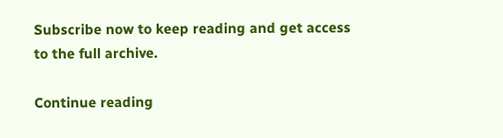Subscribe now to keep reading and get access to the full archive.

Continue reading